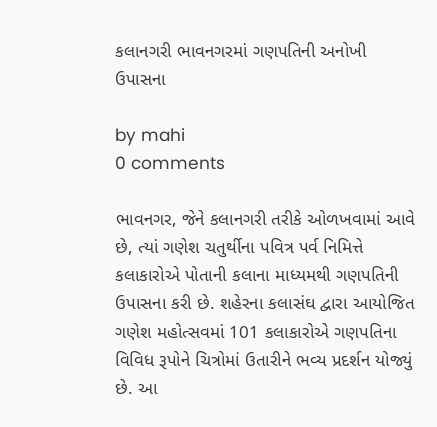કલાનગરી ભાવનગરમાં ગણપતિની અનોખી ઉપાસના

by mahi
0 comments

ભાવનગર, જેને કલાનગરી તરીકે ઓળખવામાં આવે છે, ત્યાં ગણેશ ચતુર્થીના પવિત્ર પર્વ નિમિત્તે કલાકારોએ પોતાની કલાના માધ્યમથી ગણપતિની ઉપાસના કરી છે. શહેરના કલાસંઘ દ્વારા આયોજિત ગણેશ મહોત્સવમાં 101 કલાકારોએ ગણપતિના વિવિધ રૂપોને ચિત્રોમાં ઉતારીને ભવ્ય પ્રદર્શન યોજ્યું છે. આ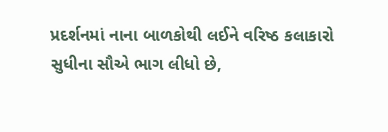પ્રદર્શનમાં નાના બાળકોથી લઈને વરિષ્ઠ કલાકારો સુધીના સૌએ ભાગ લીધો છે,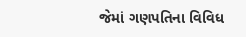જેમાં ગણપતિના વિવિધ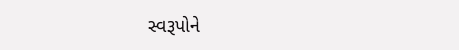સ્વરૂપોને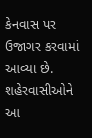કેનવાસ પર ઉજાગર કરવામાં આવ્યા છે. શહેરવાસીઓને આ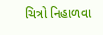ચિત્રો નિહાળવા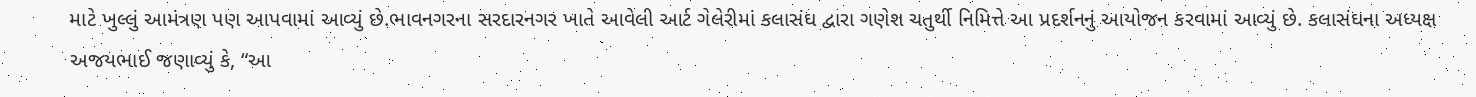માટે ખુલ્લું આમંત્રણ પણ આપવામાં આવ્યું છે.ભાવનગરના સરદારનગર ખાતે આવેલી આર્ટ ગેલેરીમાં કલાસંઘ દ્વારા ગણેશ ચતુર્થી નિમિત્તે આ પ્રદર્શનનું આયોજન કરવામાં આવ્યું છે. કલાસંઘના અધ્યક્ષ અજયભાઈ જણાવ્યું કે, “આ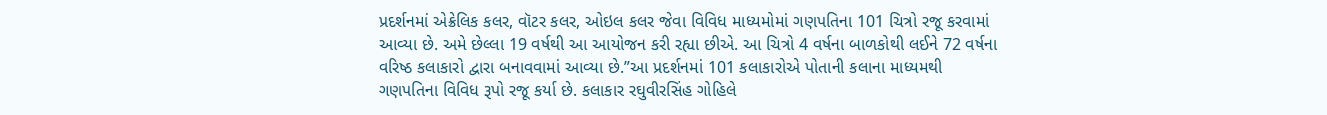પ્રદર્શનમાં એક્રેલિક કલર, વૉટર કલર, ઓઇલ કલર જેવા વિવિધ માધ્યમોમાં ગણપતિના 101 ચિત્રો રજૂ કરવામાં આવ્યા છે. અમે છેલ્લા 19 વર્ષથી આ આયોજન કરી રહ્યા છીએ. આ ચિત્રો 4 વર્ષના બાળકોથી લઈને 72 વર્ષના વરિષ્ઠ કલાકારો દ્વારા બનાવવામાં આવ્યા છે.”આ પ્રદર્શનમાં 101 કલાકારોએ પોતાની કલાના માધ્યમથી ગણપતિના વિવિધ રૂપો રજૂ કર્યા છે. કલાકાર રઘુવીરસિંહ ગોહિલે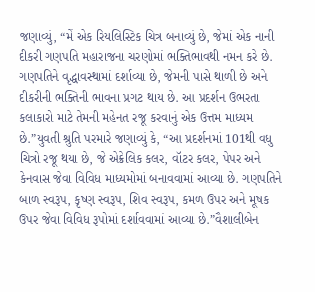જણાવ્યું, “મેં એક રિયલિસ્ટિક ચિત્ર બનાવ્યું છે, જેમાં એક નાની દીકરી ગણપતિ મહારાજના ચરણોમાં ભક્તિભાવથી નમન કરે છે. ગણપતિને વૃદ્ધાવસ્થામાં દર્શાવ્યા છે, જેમની પાસે થાળી છે અને દીકરીની ભક્તિની ભાવના પ્રગટ થાય છે. આ પ્રદર્શન ઉભરતા કલાકારો માટે તેમની મહેનત રજૂ કરવાનું એક ઉત્તમ માધ્યમ છે.”યુવતી શ્રુતિ પરમારે જણાવ્યું કે, “આ પ્રદર્શનમાં 101થી વધુ ચિત્રો રજૂ થયા છે, જે એક્રેલિક કલર, વૉટર કલર, પેપર અને કેનવાસ જેવા વિવિધ માધ્યમોમાં બનાવવામાં આવ્યા છે. ગણપતિને બાળ સ્વરૂપ, કૃષ્ણ સ્વરૂપ, શિવ સ્વરૂપ, કમળ ઉપર અને મૂષક ઉપર જેવા વિવિધ રૂપોમાં દર્શાવવામાં આવ્યા છે.”વૈશાલીબેન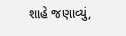શાહે જણાવ્યું,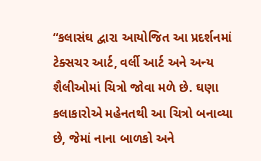“કલાસંઘ દ્વારા આયોજિત આ પ્રદર્શનમાં ટેક્સચર આર્ટ, વર્લી આર્ટ અને અન્ય શૈલીઓમાં ચિત્રો જોવા મળે છે. ઘણા કલાકારોએ મહેનતથી આ ચિત્રો બનાવ્યા છે, જેમાં નાના બાળકો અને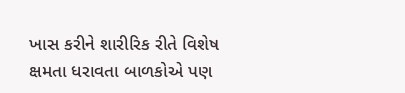ખાસ કરીને શારીરિક રીતે વિશેષ ક્ષમતા ધરાવતા બાળકોએ પણ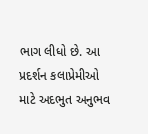ભાગ લીધો છે. આ પ્રદર્શન કલાપ્રેમીઓ માટે અદભુત અનુભવ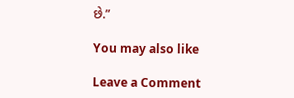છે.”

You may also like

Leave a Comment